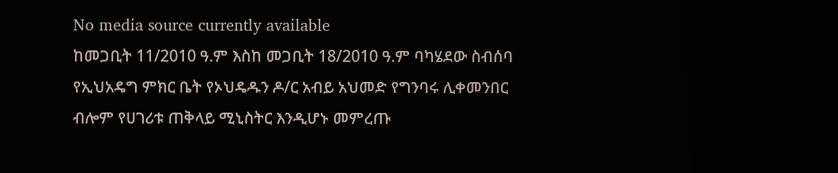No media source currently available
ከመጋቢት 11/2010 ዓ.ም እስከ መጋቢት 18/2010 ዓ.ም ባካሄደው ስብሰባ የኢህአዴግ ምክር ቤት የኦህዴዱን ዶ/ር አብይ አህመድ የግንባሩ ሊቀመንበር ብሎም የሀገሪቱ ጠቅላይ ሚኒስትር እንዲሆኑ መምረጡ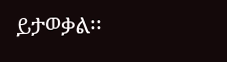ይታወቃል፡፡